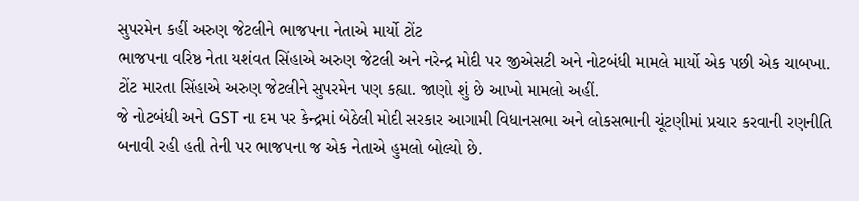સુપરમેન કહીં અરુણ જેટલીને ભાજપના નેતાએ માર્યો ટોંટ
ભાજપના વરિષ્ઠ નેતા યશંવત સિંહાએ અરુણ જેટલી અને નરેન્દ્ર મોદી પર જીએસટી અને નોટબંધી મામલે માર્યો એક પછી એક ચાબખા. ટોંટ મારતા સિંહાએ અરુણ જેટલીને સુપરમેન પણ કહ્યા. જાણો શું છે આખો મામલો અહીં.
જે નોટબંધી અને GST ના દમ પર કેન્દ્રમાં બેઠેલી મોદી સરકાર આગામી વિધાનસભા અને લોકસભાની ચૂંટણીમાં પ્રચાર કરવાની રણનીતિ બનાવી રહી હતી તેની પર ભાજપના જ એક નેતાએ હુમલો બોલ્યો છે.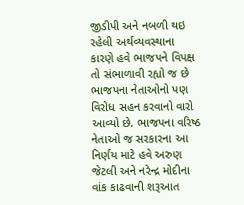જીડીપી અને નબળી થઇ રહેલી અર્થવ્યવસ્થાના કારણે હવે ભાજપને વિપક્ષ તો સંભાળાવી રહ્યો જ છે ભાજપના નેતાઓનો પણ વિરોધ સહન કરવાનો વારો આવ્યો છે. ભાજપના વરિષ્ઠ નેતાઓ જ સરકારના આ નિર્ણય માટે હવે અરુણ જેટલી અને નરેન્દ્ર મોદીના વાંક કાઢવાની શરૂઆત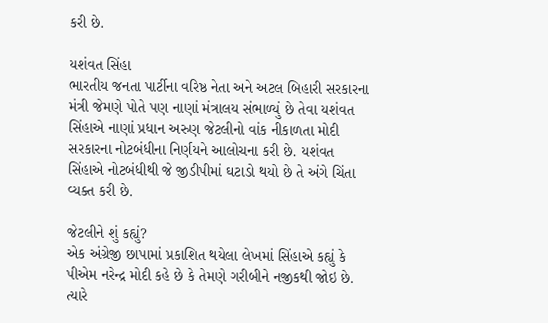કરી છે.

યશંવત સિંહા
ભારતીય જનતા પાર્ટીના વરિષ્ઠ નેતા અને અટલ બિહારી સરકારના મંત્રી જેમણે પોતે પણ નાણાં મંત્રાલય સંભાળ્યું છે તેવા યશંવત સિંહાએ નાણાં પ્રધાન અરુણ જેટલીનો વાંક નીકાળતા મોદી સરકારના નોટબંધીના નિર્ણયને આલોચના કરી છે. યશંવત સિંહાએ નોટબંધીથી જે જીડીપીમાં ઘટાડો થયો છે તે અંગે ચિંતા વ્યક્ત કરી છે.

જેટલીને શું કહ્યું?
એક અંગ્રેજી છાપામાં પ્રકાશિત થયેલા લેખમાં સિંહાએ કહ્યું કે પીએમ નરેન્દ્ર મોદી કહે છે કે તેમણે ગરીબીને નજીકથી જોઇ છે. ત્યારે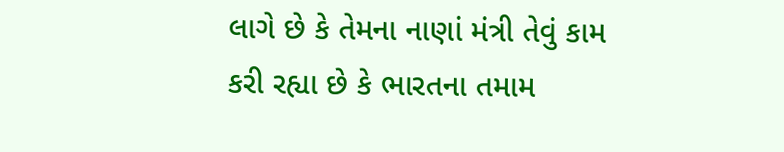લાગે છે કે તેમના નાણાં મંત્રી તેવું કામ કરી રહ્યા છે કે ભારતના તમામ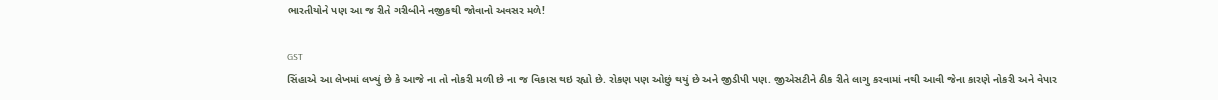ભારતીયોને પણ આ જ રીતે ગરીબીને નજીકથી જોવાનો અવસર મળે!

GST
સિંહાએ આ લેખમાં લખ્યું છે કે આજે ના તો નોકરી મળી છે ના જ વિકાસ થઇ રહ્યો છે. રોકણ પણ ઓછું થયું છે અને જીડીપી પણ. જીએસટીને ઠીક રીતે લાગુ કરવામાં નથી આવી જેના કારણે નોકરી અને વેપાર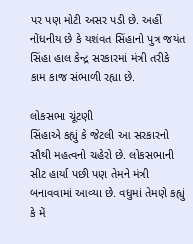પર પણ મોટી અસર પડી છે. અહીં નોંધનીય છે કે યશંવત સિંહાનો પુત્ર જયંત સિંહા હાલ કેન્દ્ર સરકારમાં મંત્રી તરીકે કામ કાજ સંભાળી રહ્યા છે.

લોકસભા ચૂંટણી
સિંહાએ કહ્યું કે જેટલી આ સરકારનો સૌથી મહત્વનો ચહેરો છે. લોકસભાની સીટ હાર્યા પછી પણ તેમને મંત્રી બનાવવામાં આવ્યા છે. વધુમાં તેમણે કહ્યું કે મેં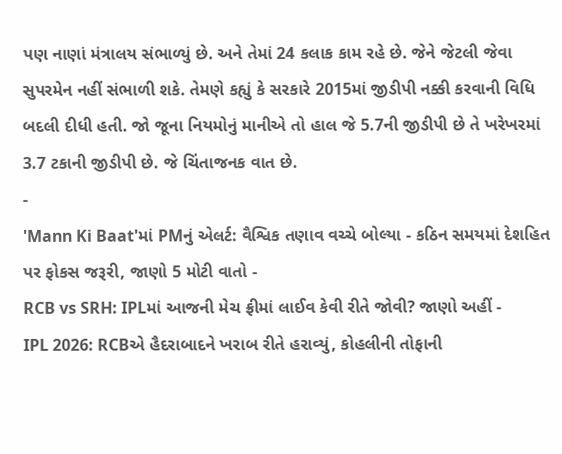પણ નાણાં મંત્રાલય સંભાળ્યું છે. અને તેમાં 24 કલાક કામ રહે છે. જેને જેટલી જેવા સુપરમેન નહીં સંભાળી શકે. તેમણે કહ્યું કે સરકારે 2015માં જીડીપી નક્કી કરવાની વિધિ બદલી દીધી હતી. જો જૂના નિયમોનું માનીએ તો હાલ જે 5.7ની જીડીપી છે તે ખરેખરમાં 3.7 ટકાની જીડીપી છે. જે ચિંતાજનક વાત છે.
-
'Mann Ki Baat'માં PMનું એલર્ટ: વૈશ્વિક તણાવ વચ્ચે બોલ્યા - કઠિન સમયમાં દેશહિત પર ફોકસ જરૂરી, જાણો 5 મોટી વાતો -
RCB vs SRH: IPLમાં આજની મેચ ફ્રીમાં લાઈવ કેવી રીતે જોવી? જાણો અહીં -
IPL 2026: RCBએ હૈદરાબાદને ખરાબ રીતે હરાવ્યું, કોહલીની તોફાની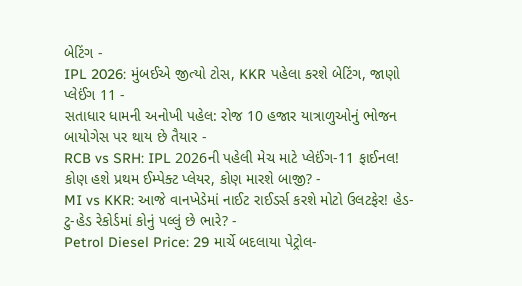બેટિંગ -
IPL 2026: મુંબઈએ જીત્યો ટોસ, KKR પહેલા કરશે બેટિંગ, જાણો પ્લેઈંગ 11 -
સતાધાર ધામની અનોખી પહેલ: રોજ 10 હજાર યાત્રાળુઓનું ભોજન બાયોગેસ પર થાય છે તૈયાર -
RCB vs SRH: IPL 2026ની પહેલી મેચ માટે પ્લેઈંગ-11 ફાઈનલ! કોણ હશે પ્રથમ ઈમ્પેક્ટ પ્લેયર, કોણ મારશે બાજી? -
MI vs KKR: આજે વાનખેડેમાં નાઈટ રાઈડર્સ કરશે મોટો ઉલટફેર! હેડ-ટુ-હેડ રેકોર્ડમાં કોનું પલ્લું છે ભારે? -
Petrol Diesel Price: 29 માર્ચે બદલાયા પેટ્રોલ-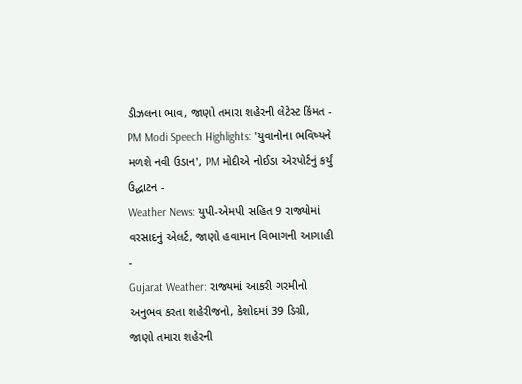ડીઝલના ભાવ, જાણો તમારા શહેરની લેટેસ્ટ કિંમત -
PM Modi Speech Highlights: 'યુવાનોના ભવિષ્યને મળશે નવી ઉડાન', PM મોદીએ નોઈડા એરપોર્ટનું કર્યું ઉદ્ઘાટન -
Weather News: યુપી-એમપી સહિત 9 રાજ્યોમાં વરસાદનું એલર્ટ, જાણો હવામાન વિભાગની આગાહી -
Gujarat Weather: રાજ્યમાં આકરી ગરમીનો અનુભવ કરતા શહેરીજનો, કેશોદમાં 39 ડિગ્રી, જાણો તમારા શહેરની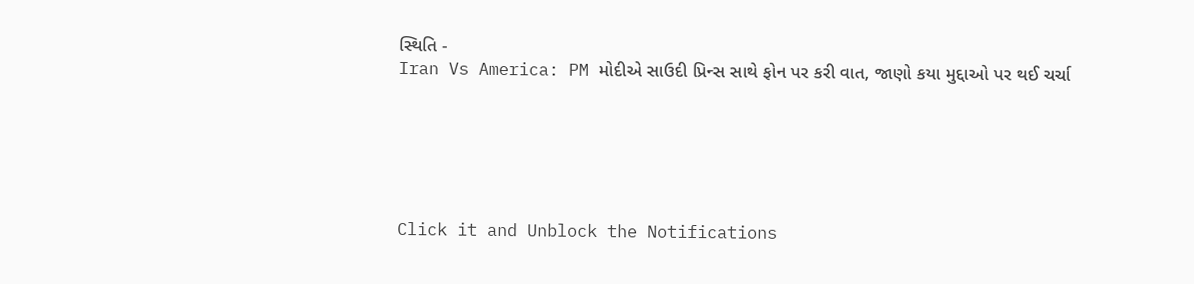સ્થિતિ -
Iran Vs America: PM મોદીએ સાઉદી પ્રિન્સ સાથે ફોન પર કરી વાત, જાણો કયા મુદ્દાઓ પર થઈ ચર્ચા






Click it and Unblock the Notifications